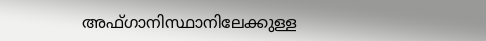അഫ്ഗാനിസ്ഥാനിലേക്കുള്ള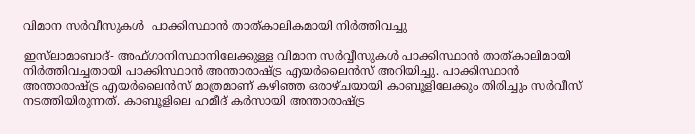വിമാന സര്‍വീസുകള്‍  പാക്കിസ്ഥാന്‍ താത്കാലികമായി നിര്‍ത്തിവച്ചു

ഇസ്‌ലാമാബാദ്- അഫ്ഗാനിസ്ഥാനിലേക്കുള്ള വിമാന സര്‍വ്വീസുകള്‍ പാക്കിസ്ഥാന്‍ താത്കാലിമായി നിര്‍ത്തിവച്ചതായി പാക്കിസ്ഥാന്‍ അന്താരാഷ്ട്ര എയര്‍ലൈന്‍സ് അറിയിച്ചു. പാക്കിസ്ഥാന്‍ അന്താരാഷ്ട്ര എയര്‍ലൈന്‍സ് മാത്രമാണ് കഴിഞ്ഞ ഒരാഴ്ചയായി കാബൂളിലേക്കും തിരിച്ചും സര്‍വീസ് നടത്തിയിരുന്നത്. കാബൂളിലെ ഹമീദ് കര്‍സായി അന്താരാഷ്ട്ര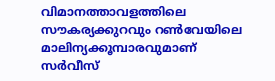വിമാനത്താവളത്തിലെ സൗകര്യക്കുറവും റണ്‍വേയിലെ മാലിന്യക്കൂമ്പാരവുമാണ് സര്‍വീസ്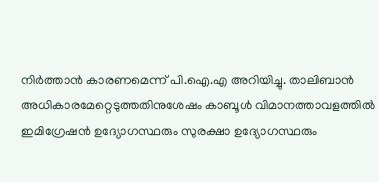നിര്‍ത്താന്‍ കാരണമെന്ന് പി.ഐ.എ അറിയിച്ചു. താലിബാന്‍ അധികാരമേറ്റെടുത്തതിനുശേഷം കാബൂള്‍ വിമാനത്താവളത്തില്‍ ഇമിഗ്രേഷന്‍ ഉദ്യോഗസ്ഥരും സുരക്ഷാ ഉദ്യോഗസ്ഥരും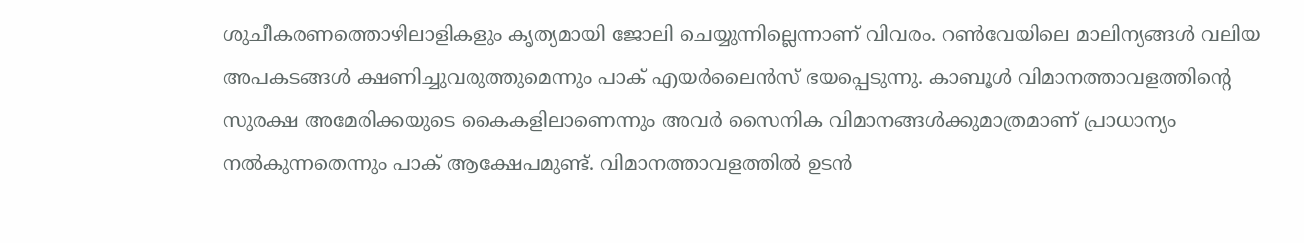ശുചീകരണത്തൊഴിലാളികളും കൃത്യമായി ജോലി ചെയ്യുന്നില്ലെന്നാണ് വിവരം. റണ്‍വേയിലെ മാലിന്യങ്ങള്‍ വലിയ അപകടങ്ങള്‍ ക്ഷണിച്ചുവരുത്തുമെന്നും പാക് എയര്‍ലൈന്‍സ് ഭയപ്പെടുന്നു. കാബൂള്‍ വിമാനത്താവളത്തിന്റെ സുരക്ഷ അമേരിക്കയുടെ കൈകളിലാണെന്നും അവര്‍ സൈനിക വിമാനങ്ങള്‍ക്കുമാത്രമാണ് പ്രാധാന്യം നല്‍കുന്നതെന്നും പാക് ആക്ഷേപമുണ്ട്. വിമാനത്താവളത്തില്‍ ഉടന്‍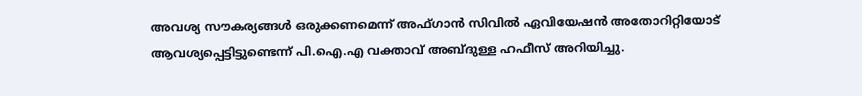അവശ്യ സൗകര്യങ്ങള്‍ ഒരുക്കണമെന്ന് അഫ്ഗാന്‍ സിവില്‍ ഏവിയേഷന്‍ അതോറിറ്റിയോട് ആവശ്യപ്പെട്ടിട്ടുണ്ടെന്ന് പി.ഐ.എ വക്താവ് അബ്ദുള്ള ഹഫീസ് അറിയിച്ചു.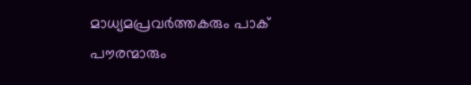മാധ്യമപ്രവര്‍ത്തകരും പാക് പൗരന്മാരും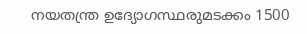നയതന്ത്ര ഉദ്യോഗസ്ഥരുമടക്കം 1500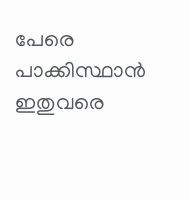പേരെ പാക്കിസ്ഥാന്‍ ഇതുവരെ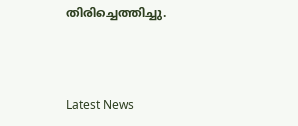തിരിച്ചെത്തിച്ചു.



Latest News